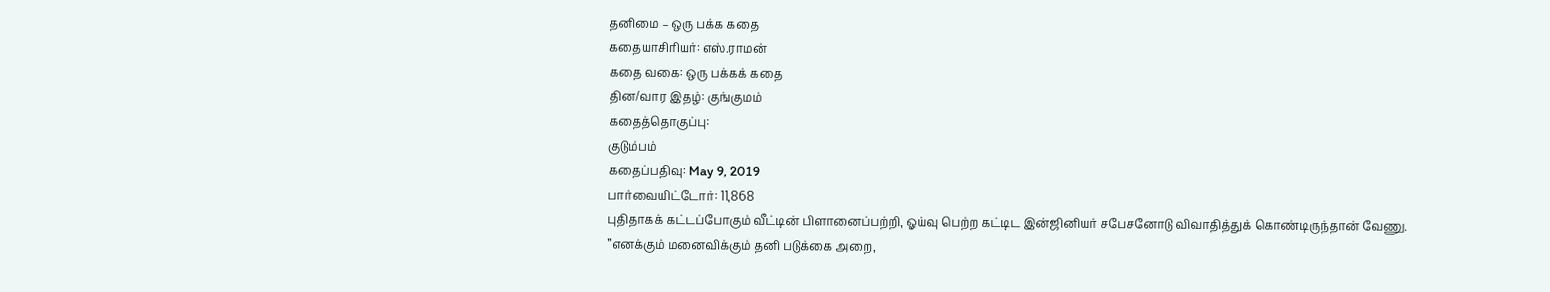தனிமை – ஒரு பக்க கதை
கதையாசிரியர்: எஸ்.ராமன்
கதை வகை: ஒரு பக்கக் கதை
தின/வார இதழ்: குங்குமம்
கதைத்தொகுப்பு:
குடும்பம்
கதைப்பதிவு: May 9, 2019
பார்வையிட்டோர்: 11,868
புதிதாகக் கட்டப்போகும் வீட்டின் பிளானைப்பற்றி, ஓய்வு பெற்ற கட்டிட இன்ஜினியர் சபேசனோடு விவாதித்துக் கொண்டிருந்தான் வேணு.
”எனக்கும் மனைவிக்கும் தனி படுக்கை அறை,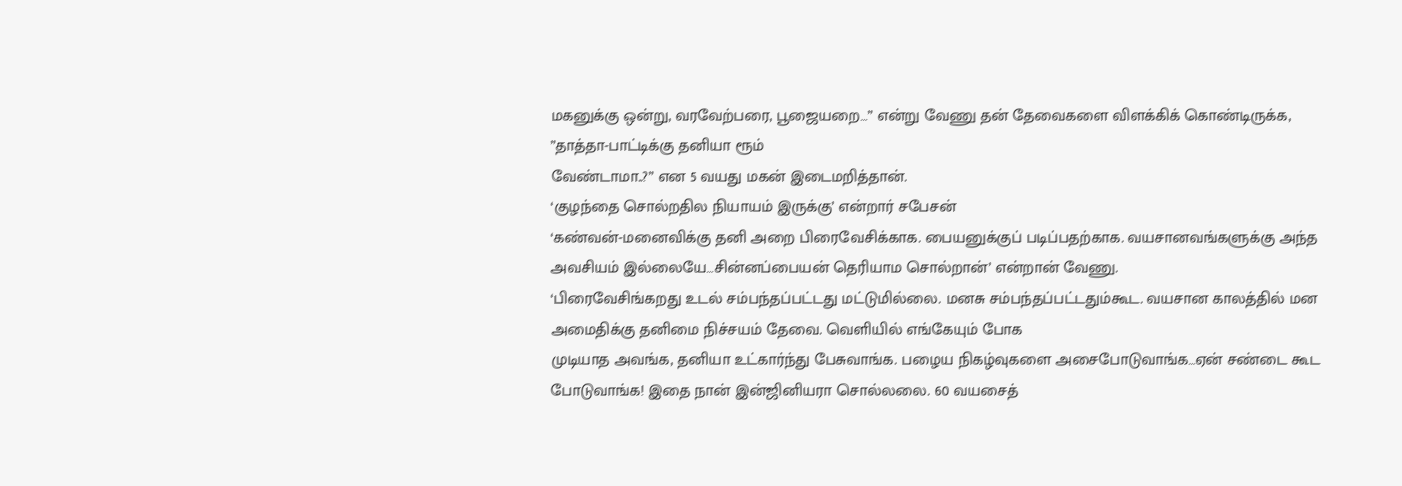மகனுக்கு ஒன்று, வரவேற்பரை, பூஜையறை…” என்று வேணு தன் தேவைகளை விளக்கிக் கொண்டிருக்க, ”தாத்தா-பாட்டிக்கு தனியா ரூம்
வேண்டாமா..?” என 5 வயது மகன் இடைமறித்தான்.
‘குழந்தை சொல்றதில நியாயம் இருக்கு’ என்றார் சபேசன்
‘கண்வன்-மனைவிக்கு தனி அறை பிரைவேசிக்காக. பையனுக்குப் படிப்பதற்காக. வயசானவங்களுக்கு அந்த அவசியம் இல்லையே…சின்னப்பையன் தெரியாம சொல்றான்’ என்றான் வேணு.
‘பிரைவேசிங்கறது உடல் சம்பந்தப்பட்டது மட்டுமில்லை. மனசு சம்பந்தப்பட்டதும்கூட. வயசான காலத்தில் மன அமைதிக்கு தனிமை நிச்சயம் தேவை. வெளியில் எங்கேயும் போக
முடியாத அவங்க, தனியா உட்கார்ந்து பேசுவாங்க. பழைய நிகழ்வுகளை அசைபோடுவாங்க…ஏன் சண்டை கூட போடுவாங்க! இதை நான் இன்ஜினியரா சொல்லலை. 60 வயசைத்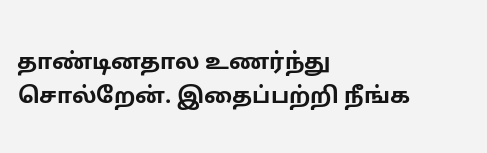தாண்டினதால உணர்ந்து சொல்றேன். இதைப்பற்றி நீங்க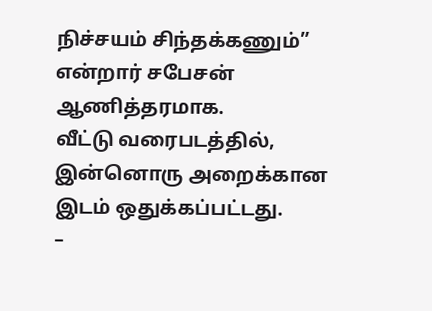நிச்சயம் சிந்தக்கணும்” என்றார் சபேசன் ஆணித்தரமாக.
வீட்டு வரைபடத்தில், இன்னொரு அறைக்கான இடம் ஒதுக்கப்பட்டது.
–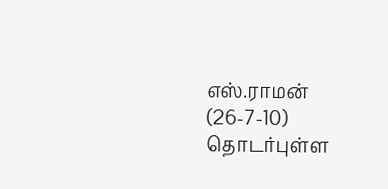எஸ்.ராமன் (26-7-10)
தொடர்புள்ள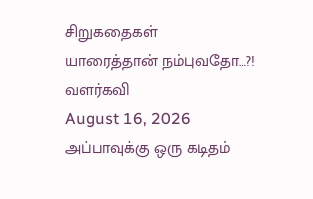சிறுகதைகள்
யாரைத்தான் நம்புவதோ…?!
வளர்கவி
August 16, 2026
அப்பாவுக்கு ஒரு கடிதம்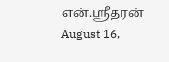என்.ஸ்ரீதரன்
August 16,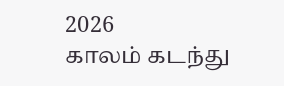2026
காலம் கடந்து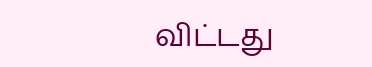விட்டது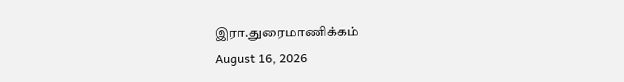இரா.துரைமாணிக்கம்
August 16, 2026